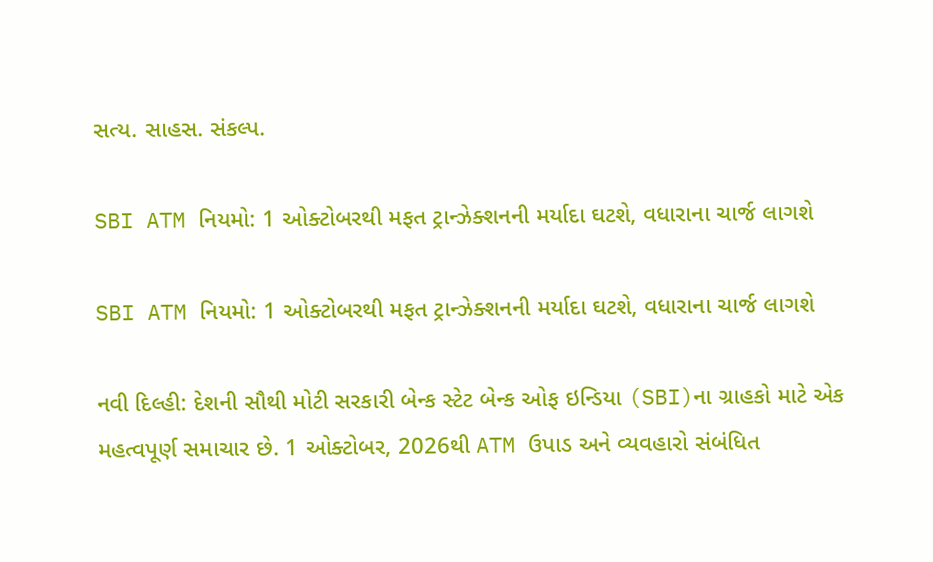સત્ય. સાહસ. સંકલ્પ.

SBI ATM નિયમો: 1 ઓક્ટોબરથી મફત ટ્રાન્ઝેક્શનની મર્યાદા ઘટશે, વધારાના ચાર્જ લાગશે

SBI ATM નિયમો: 1 ઓક્ટોબરથી મફત ટ્રાન્ઝેક્શનની મર્યાદા ઘટશે, વધારાના ચાર્જ લાગશે

નવી દિલ્હી: દેશની સૌથી મોટી સરકારી બેન્ક સ્ટેટ બેન્ક ઓફ ઇન્ડિયા (SBI)ના ગ્રાહકો માટે એક મહત્વપૂર્ણ સમાચાર છે. 1 ઓક્ટોબર, 2026થી ATM ઉપાડ અને વ્યવહારો સંબંધિત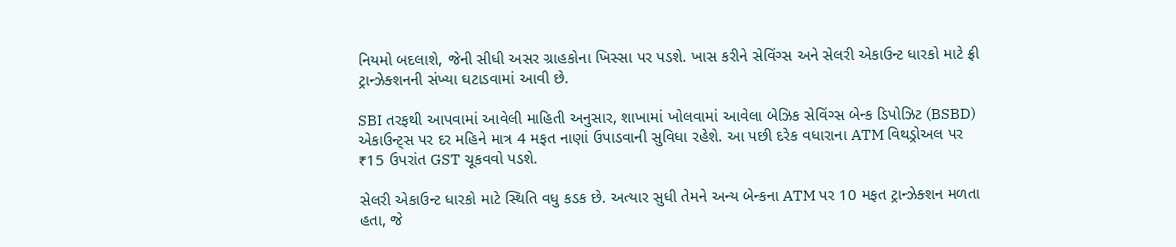નિયમો બદલાશે, જેની સીધી અસર ગ્રાહકોના ખિસ્સા પર પડશે. ખાસ કરીને સેવિંગ્સ અને સેલરી એકાઉન્ટ ધારકો માટે ફ્રી ટ્રાન્ઝેક્શનની સંખ્યા ઘટાડવામાં આવી છે.

SBI તરફથી આપવામાં આવેલી માહિતી અનુસાર, શાખામાં ખોલવામાં આવેલા બેઝિક સેવિંગ્સ બેન્ક ડિપોઝિટ (BSBD) એકાઉન્ટ્સ પર દર મહિને માત્ર 4 મફત નાણાં ઉપાડવાની સુવિધા રહેશે. આ પછી દરેક વધારાના ATM વિથડ્રોઅલ પર ₹15 ઉપરાંત GST ચૂકવવો પડશે.

સેલરી એકાઉન્ટ ધારકો માટે સ્થિતિ વધુ કડક છે. અત્યાર સુધી તેમને અન્ય બેન્કના ATM પર 10 મફત ટ્રાન્ઝેક્શન મળતા હતા, જે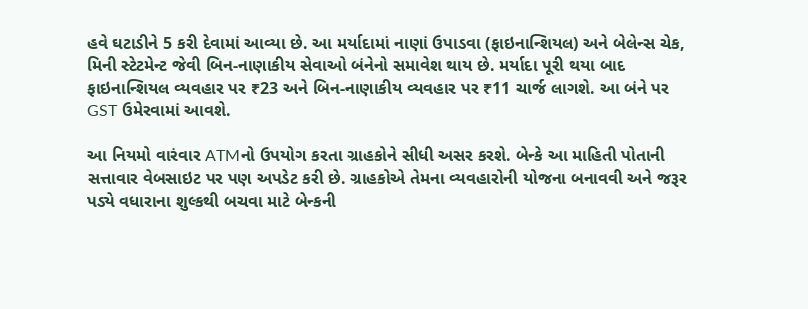હવે ઘટાડીને 5 કરી દેવામાં આવ્યા છે. આ મર્યાદામાં નાણાં ઉપાડવા (ફાઇનાન્શિયલ) અને બેલેન્સ ચેક, મિની સ્ટેટમેન્ટ જેવી બિન-નાણાકીય સેવાઓ બંનેનો સમાવેશ થાય છે. મર્યાદા પૂરી થયા બાદ ફાઇનાન્શિયલ વ્યવહાર પર ₹23 અને બિન-નાણાકીય વ્યવહાર પર ₹11 ચાર્જ લાગશે. આ બંને પર GST ઉમેરવામાં આવશે.

આ નિયમો વારંવાર ATMનો ઉપયોગ કરતા ગ્રાહકોને સીધી અસર કરશે. બેન્કે આ માહિતી પોતાની સત્તાવાર વેબસાઇટ પર પણ અપડેટ કરી છે. ગ્રાહકોએ તેમના વ્યવહારોની યોજના બનાવવી અને જરૂર પડ્યે વધારાના શુલ્કથી બચવા માટે બેન્કની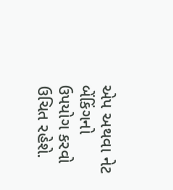એપ અથવા નેટ બેંકિંગનો ઉપયોગ કરવો ઉચિત રહેશે.